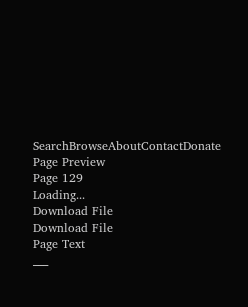SearchBrowseAboutContactDonate
Page Preview
Page 129
Loading...
Download File
Download File
Page Text
___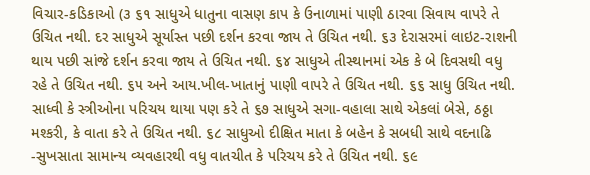વિચાર-કડિકાઓ (૩ ૬૧ સાધુએ ધાતુના વાસણ કાપ કે ઉનાળામાં પાણી ઠારવા સિવાય વાપરે તે ઉચિત નથી. દર સાધુએ સૂર્યાસ્ત પછી દર્શન કરવા જાય તે ઉચિત નથી. ૬૩ દેરાસરમાં લાઇટ-રાશની થાય પછી સાંજે દર્શન કરવા જાય તે ઉચિત નથી. ૬૪ સાધુએ તીસ્થાનમાં એક કે બે દિવસથી વધુ રહે તે ઉચિત નથી. ૬૫ અને આય.ખીલ-ખાતાનું પાણી વાપરે તે ઉચિત નથી. ૬૬ સાધુ ઉચિત નથી. સાધ્વી કે સ્ત્રીઓના પરિચય થાયા પણ કરે તે ૬૭ સાધુએ સગા-વહાલા સાથે એકલાં બેસે, ઠઠ્ઠા મશ્કરી, કે વાતા કરે તે ઉચિત નથી. ૬૮ સાધુઓ દીક્ષિત માતા કે બહેન કે સબધી સાથે વદનાઢિ -સુખસાતા સામાન્ય વ્યવહારથી વધુ વાતચીત કે પરિચય કરે તે ઉચિત નથી. ૬૯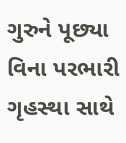ગુરુને પૂછ્યા વિના પરભારી ગૃહસ્થા સાથે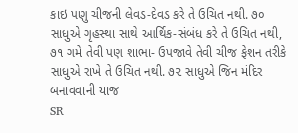કાઇ પણુ ચીજની લેવડ-દેવડ કરે તે ઉચિત નથી. ૭૦ સાધુએ ગૃહસ્થા સાથે આર્થિક-સંબંધ કરે તે ઉચિત નથી, ૭૧ ગમે તેવી પણ શાભા- ઉપજાવે તેવી ચીજ ફેશન તરીકે સાધુએ રાખે તે ઉચિત નથી. ૭૨ સાધુએ જિન મંદિર બનાવવાની યાજ
SR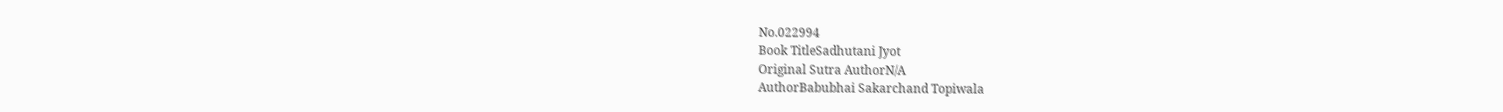No.022994
Book TitleSadhutani Jyot
Original Sutra AuthorN/A
AuthorBabubhai Sakarchand Topiwala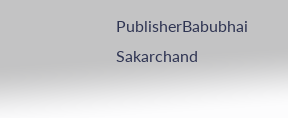PublisherBabubhai Sakarchand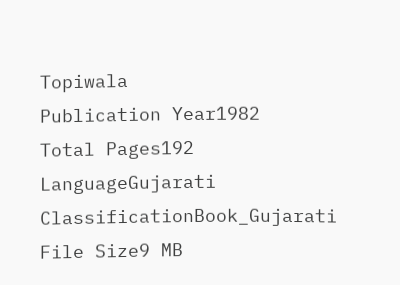Topiwala
Publication Year1982
Total Pages192
LanguageGujarati
ClassificationBook_Gujarati
File Size9 MB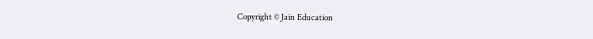Copyright © Jain Education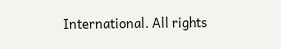International. All rights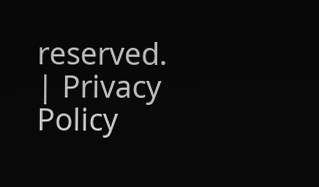reserved. | Privacy Policy